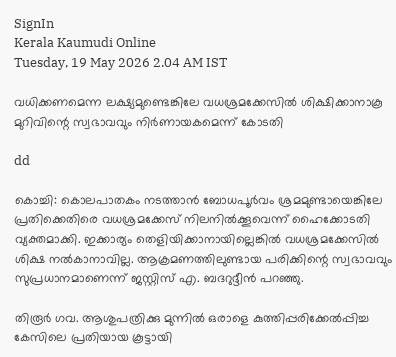SignIn
Kerala Kaumudi Online
Tuesday, 19 May 2026 2.04 AM IST

വധിക്കണമെന്ന ലക്ഷ്യമുണ്ടെങ്കിലേ വധശ്രമക്കേസിൽ ശിക്ഷിക്കാനാകൂ മുറിവിന്റെ സ്വഭാവവും നിർണായകമെന്ന് കോടതി

dd

കൊച്ചി: കൊലപാതകം നടത്താൻ ബോധപൂർവം ശ്രമമുണ്ടായെങ്കിലേ പ്രതിക്കെതിരെ വധശ്രമക്കേസ് നിലനിൽക്കൂവെന്ന് ഹൈക്കോടതി വ്യക്തമാക്കി. ഇക്കാര്യം തെളിയിക്കാനായില്ലെങ്കിൽ വധശ്രമക്കേസിൽ ശിക്ഷ നൽകാനാവില്ല. ആക്രമണത്തിലുണ്ടായ പരിക്കിന്റെ സ്വഭാവവും സുപ്രധാനമാണെന്ന് ജസ്റ്റിസ് എ. ബദറുദ്ദീൻ പറഞ്ഞു.

തിരൂർ ഗവ. ആശുപത്രിക്കു മുന്നിൽ ഒരാളെ കുത്തിപ്പരിക്കേൽപ്പിച്ച കേസിലെ പ്രതിയായ കൂട്ടായി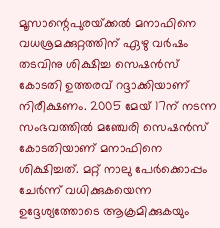മൂസാന്റെപുരയ്‌ക്കൽ മനാഫിനെ വധശ്രമക്കുറ്റത്തിന് ഏഴു വർഷം തടവിനു ശിക്ഷിച്ച സെഷൻസ് കോടതി ഉത്തരവ് റദ്ദാക്കിയാണ് നിരീക്ഷണം. 2005 മേയ് 17ന് നടന്ന സംഭവത്തിൽ മഞ്ചേരി സെഷൻസ് കോടതിയാണ് മനാഫിനെ ശിക്ഷിച്ചത്. മറ്റ് നാലു പേർക്കൊപ്പം ചേർന്ന് വധിക്കുകയെന്ന ഉദ്ദേശ്യത്തോടെ ആക്രമിക്കുകയും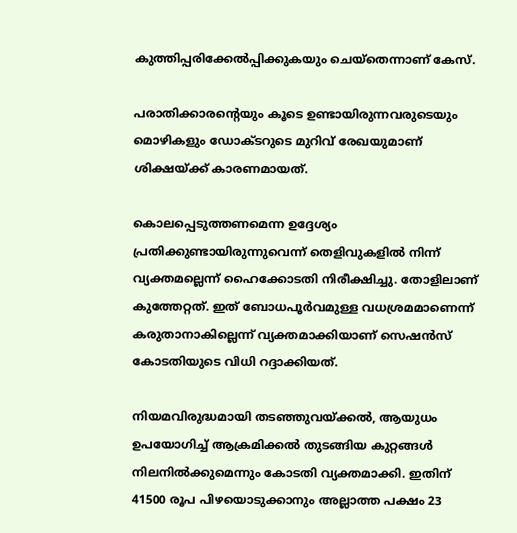കുത്തിപ്പരിക്കേൽപ്പിക്കുകയും ചെയ്തെന്നാണ് കേസ്.

പരാതിക്കാരന്റെയും കൂടെ ഉണ്ടായിരുന്നവരുടെയും മൊഴികളും ഡോക്ടറുടെ മുറിവ് രേഖയുമാണ് ശിക്ഷയ്‌ക്ക് കാരണമായത്.

കൊലപ്പെടുത്തണമെന്ന ഉദ്ദേശ്യം പ്രതിക്കുണ്ടായിരുന്നുവെന്ന് തെളിവുകളിൽ നിന്ന് വ്യക്തമല്ലെന്ന് ഹൈക്കോടതി നിരീക്ഷിച്ചു. തോളിലാണ് കുത്തേറ്റത്. ഇത് ബോധപൂർവമുള്ള വധശ്രമമാണെന്ന് കരുതാനാകില്ലെന്ന് വ്യക്തമാക്കിയാണ് സെഷൻസ് കോടതിയുടെ വിധി റദ്ദാക്കിയത്.

നിയമവിരുദ്ധമായി തടഞ്ഞുവയ്‌ക്കൽ, ആയുധം ഉപയോഗിച്ച് ആക്രമിക്കൽ തുടങ്ങിയ കുറ്റങ്ങൾ നിലനിൽക്കുമെന്നും കോടതി വ്യക്തമാക്കി. ഇതിന് 41500 രൂപ പിഴയൊടുക്കാനും അല്ലാത്ത പക്ഷം 23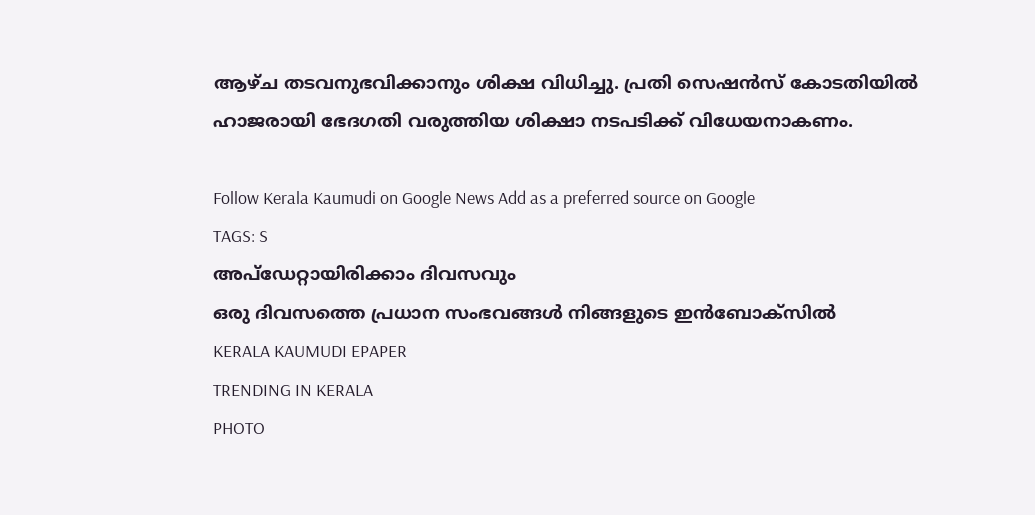ആഴ്ച തടവനുഭവിക്കാനും ശിക്ഷ വിധിച്ചു. പ്രതി സെഷൻസ് കോടതിയിൽ ഹാജരായി ഭേദഗതി വരുത്തിയ ശിക്ഷാ നടപടിക്ക് വിധേയനാകണം.

Follow Kerala Kaumudi on Google News Add as a preferred source on Google
TAGS: S
അപ്ഡേറ്റായിരിക്കാം ദിവസവും
ഒരു ദിവസത്തെ പ്രധാന സംഭവങ്ങൾ നിങ്ങളുടെ ഇൻബോക്സിൽ
KERALA KAUMUDI EPAPER
TRENDING IN KERALA
PHOTO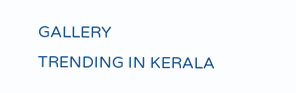GALLERY
TRENDING IN KERALA